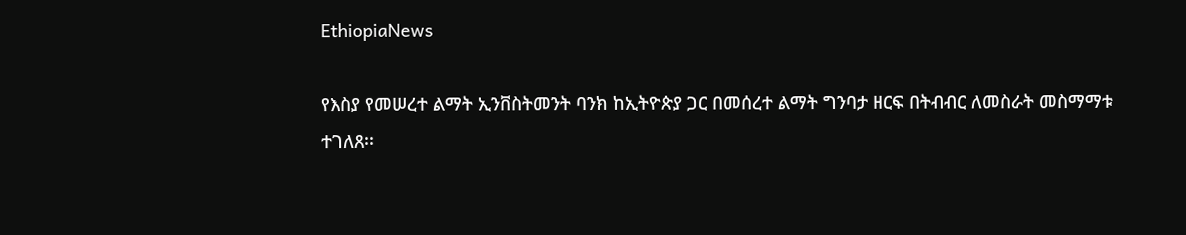EthiopiaNews

የእስያ የመሠረተ ልማት ኢንቨስትመንት ባንክ ከኢትዮጵያ ጋር በመሰረተ ልማት ግንባታ ዘርፍ በትብብር ለመስራት መስማማቱ ተገለጸ፡፡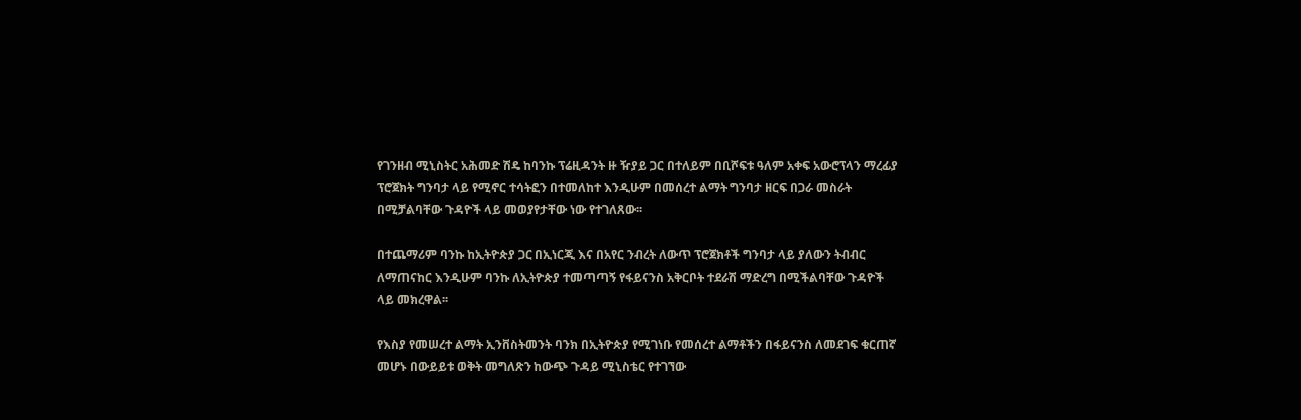የገንዘብ ሚኒስትር አሕመድ ሽዴ ከባንኩ ፕሬዚዳንት ዙ ዥያይ ጋር በተለይም በቢሾፍቱ ዓለም አቀፍ አውሮፕላን ማረፊያ ፕሮጀክት ግንባታ ላይ የሚኖር ተሳትፎን በተመለከተ እንዲሁም በመሰረተ ልማት ግንባታ ዘርፍ በጋራ መስራት በሚቻልባቸው ጉዳዮች ላይ መወያየታቸው ነው የተገለጸው፡፡

በተጨማሪም ባንኩ ከኢትዮጵያ ጋር በኢነርጂ እና በአየር ንብረት ለውጥ ፕሮጀክቶች ግንባታ ላይ ያለውን ትብብር ለማጠናከር እንዲሁም ባንኩ ለኢትዮጵያ ተመጣጣኝ የፋይናንስ አቅርቦት ተደራሽ ማድረግ በሚችልባቸው ጉዳዮች ላይ መክረዋል፡፡

የእስያ የመሠረተ ልማት ኢንቨስትመንት ባንክ በኢትዮጵያ የሚገነቡ የመሰረተ ልማቶችን በፋይናንስ ለመደገፍ ቁርጠኛ መሆኑ በውይይቱ ወቅት መግለጽን ከውጭ ጉዳይ ሚኒስቴር የተገኘው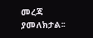መረጃ ያመለክታል፡፡